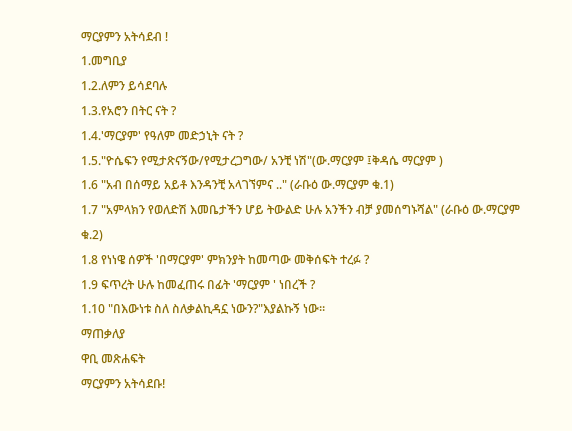ማርያምን አትሳደብ !
1.መግቢያ
1.2.ለምን ይሳደባሉ
1.3.የአሮን በትር ናት ?
1.4.'ማርያም' የዓለም መድኃኒት ናት ?
1.5."ዮሴፍን የሚታጽናኝው/የሚታረጋግው/ አንቺ ነሽ"(ው.ማርያም ፤ቅዳሴ ማርያም )
1.6 "አብ በሰማይ አይቶ እንዳንቺ አላገኘምና .." (ራቡዕ ው.ማርያም ቁ.1)
1.7 "አምላክን የወለድሽ እመቤታችን ሆይ ትውልድ ሁሉ አንችን ብቻ ያመሰግኑሻል" (ራቡዕ ው.ማርያም ቁ.2)
1.8 የነነዌ ሰዎች 'በማርያም' ምክንያት ከመጣው መቅሰፍት ተረፉ ?
1.9 ፍጥረት ሁሉ ከመፈጠሩ በፊት 'ማርያም ' ነበረች ?
1.10 "በእውነቱ ስለ ስለቃልኪዳኗ ነውን?"እያልኩኝ ነው።
ማጠቃለያ
ዋቢ መጽሐፍት
ማርያምን አትሳደቡ!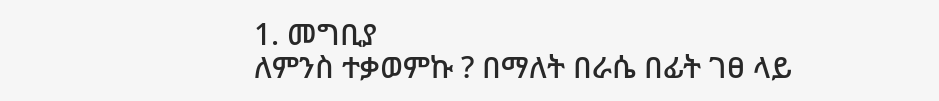1. መግቢያ
ለምንስ ተቃወምኩ ? በማለት በራሴ በፊት ገፀ ላይ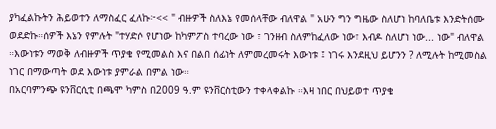ያካፈልኩትን ሕይወተን ለማስፈር ፈለኩ፦<< " ብዙዎች ስለእኔ የመሰላቸው ብለዋል " አሁን ግን ግዜው ስለሆነ ከባለቤቱ እንድትሰሙ ወደድኩ።ሰዎች እኔን የምሉት "ተሃድሶ የሆነው ከካምፖስ ተባረው ነው ፣ ገንዘብ ስለምከፈለው ነው፣ እብዶ ስለሆነ ነው... ነው" ብለዋል ።እውነቱን ማወቅ ለብዙዎች ጥያቄ የሚመልስ እና በልበ ሰፊነት ለምመረመሩት እውነቱ ፤ ነገሩ እንደዚህ ይሆንን ? ለሚሉት ከሚመስል ነገር በማውጣት ወደ እውነቱ ያምራል በምል ነው።
በአርባምንጭ ዩንቨርሲቲ በጫሞ ካምስ በ2009 ዓ.ም ዩንቨርስቲውን ተቀላቀልኩ ።እዛ ነበር በህይወተ ጥያቄ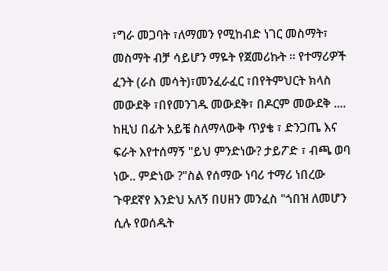፣ግራ መጋባት ፣ለማመን የሚከብድ ነገር መስማት፣ መስማት ብቻ ሳይሆን ማዬት የጀመሪኩት ። የተማሪዎች ፈንት (ራስ መሳት)፣መንፈራፈር ፣በየትምህርት ክላስ መውደቅ ፣በየመንገዱ መውደቅ፣ በዶርም መውደቅ .... ከዚህ በፊት አይቼ ስለማላውቅ ጥያቄ ፣ ድንጋጤ እና ፍራት እየተሰማኝ "ይህ ምንድነው? ታይፖድ ፣ ብጫ ወባ ነው.. ምድነው ?"ስል የሰማው ነባሪ ተማሪ ነበረው ጉዋደኛየ እንድህ አለኝ በሀዘን መንፈስ "ጎበዝ ለመሆን ሲሉ የወሰዱት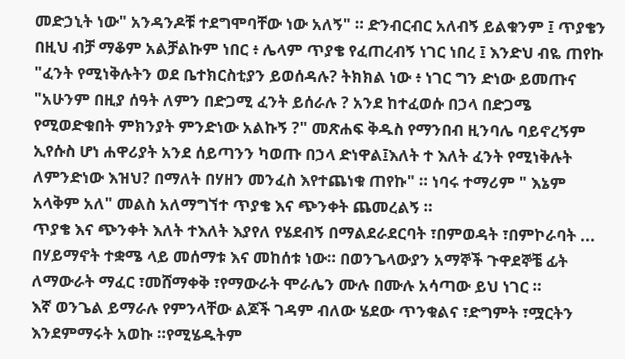መድኃኒት ነው" አንዳንዶቹ ተደግሞባቸው ነው አለኝ" ። ድንብርብር አለብኝ ይልቁንም ፤ ጥያቄን በዚህ ብቻ ማቆም አልቻልኩም ነበር ፥ ሌላም ጥያቄ የፈጠረብኝ ነገር ነበረ ፤ እንድህ ብዬ ጠየኩ "ፈንት የሚነቅሉትን ወደ ቤተክርስቲያን ይወሰዳሉ? ትክክል ነው ፥ ነገር ግን ድነው ይመጡና "አሁንም በዚያ ሰዓት ለምን በድጋሚ ፈንት ይሰራሉ ? አንደ ከተፈወሱ በኃላ በድጋሜ የሚወድቁበት ምክንያት ምንድነው አልኩኝ ?" መጽሐፍ ቅዱስ የማንበብ ዚንባሌ ባይኖረኝም ኢየሱስ ሆነ ሐዋሪያት አንደ ሰይጣንን ካወጡ በኃላ ድነዋል፤እለት ተ እለት ፈንት የሚነቅሉት ለምንድነው እዝህ? በማለት በሃዘን መንፈስ እየተጨነቁ ጠየኩ" ። ነባሩ ተማሪም " እኔም አላቅም አለ" መልስ አለማግኘተ ጥያቄ እና ጭንቀት ጨመረልኝ ።
ጥያቄ እና ጭንቀት እለት ተእለት እያየለ የሄደብኝ በማልደራደርባት ፣በምወዳት ፣በምኮራባት ... በሃይማኖት ተቋሜ ላይ መሰማቱ እና መከሰቱ ነው። በወንጌላውያን አማኞች ጉዋደኞቼ ፊት ለማውራት ማፈር ፣መሸማቀቅ ፣የማውራት ሞራሌን ሙሉ በሙሉ አሳጣው ይህ ነገር ።
እኛ ወንጌል ይማራሉ የምንላቸው ልጆች ገዳም ብለው ሄደው ጥንቁልና ፣ድግምት ፣ሟርትን እንደምማሩት አወኩ ።የሚሄዱትም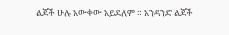ልጆች ሁሉ አውቀው አይደለም ። አንዳንድ ልጆች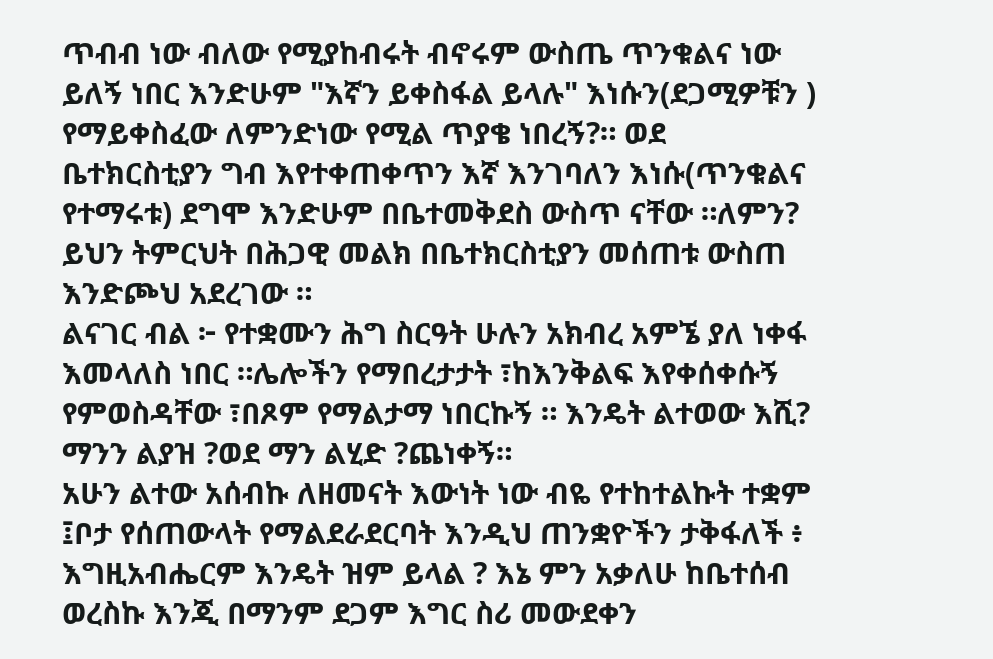ጥብብ ነው ብለው የሚያከብሩት ብኖሩም ውስጤ ጥንቁልና ነው ይለኝ ነበር እንድሁም "እኛን ይቀስፋል ይላሉ" እነሱን(ደጋሚዎቹን ) የማይቀስፈው ለምንድነው የሚል ጥያቄ ነበረኝ?። ወደ ቤተክርስቲያን ግብ እየተቀጠቀጥን እኛ እንገባለን እነሱ(ጥንቁልና የተማሩቱ) ደግሞ እንድሁም በቤተመቅደስ ውስጥ ናቸው ።ለምን? ይህን ትምርህት በሕጋዊ መልክ በቤተክርስቲያን መሰጠቱ ውስጠ እንድጮህ አደረገው ።
ልናገር ብል ፦ የተቋሙን ሕግ ስርዓት ሁሉን አክብረ አምኜ ያለ ነቀፋ እመላለስ ነበር ።ሌሎችን የማበረታታት ፣ከእንቅልፍ እየቀሰቀሱኝ የምወስዳቸው ፣በጾም የማልታማ ነበርኩኝ ። እንዴት ልተወው እሺ? ማንን ልያዝ ?ወደ ማን ልሂድ ?ጨነቀኝ።
አሁን ልተው አሰብኩ ለዘመናት እውነት ነው ብዬ የተከተልኩት ተቋም ፤ቦታ የሰጠውላት የማልደራደርባት እንዲህ ጠንቋዮችን ታቅፋለች ፥ እግዚአብሔርም እንዴት ዝም ይላል ? እኔ ምን አቃለሁ ከቤተሰብ ወረስኩ እንጂ በማንም ደጋም እግር ስሪ መውደቀን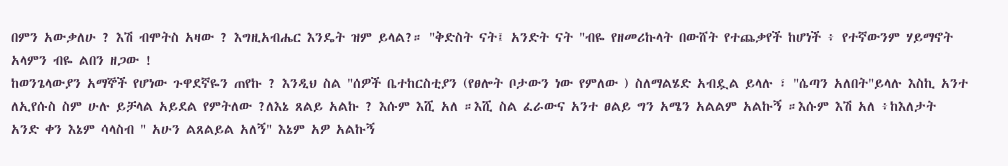በምን አውቃለሁ ? እሽ ብሞትስ አዛው ? እግዚአብሔር እንዴት ዝም ይላል?። "ቅድስት ናት፤ አንድት ናት "ብዬ የዘመሪኩላት በውሸት የተጨቃየች ከሆነች ፥ የተኛውንም ሃይማኖት አላምን ብዬ ልበን ዘጋው !
ከወንጌላውያን አማኞች የሆነው ጉዋደኛዬን ጠየኩ ? እንዲህ ስል "ሰዎች ቤተከርስቲያን (የፀሎት ቦታውን ነው የምለው ) ስለማልሄድ አብዷል ይላሉ ፣ "ሴጣን አለበት"ይላሉ እስኪ አንተ ለኢየሱስ ስም ሁሉ ይቻላል አይደል የምትለው ?ለእኔ ጸልይ አልኩ ? እሱም እሺ አለ ።እሺ ስል ፈራውና አንተ ፀልይ ግን አሜን አልልም አልኩኝ ።እሱም እሽ አለ ፥ከእለታት አንድ ቀን እኔም ሳላስብ " አሁን ልጸልይል አለኝ" እኔም አዎ አልኩኝ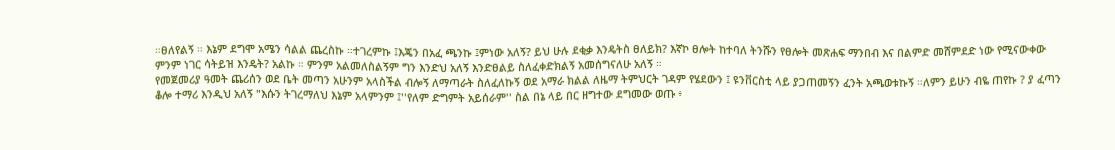።ፀለየልኝ ። እኔም ደግሞ አሜን ሳልል ጨረስኩ ።ተገረምኩ ፤እጄን በአፈ ጫንኩ ፤ምነው አለኝ? ይህ ሁሉ ደቂቃ እንዴትስ ፀለይክ? እኛኮ ፀሎት ከተባለ ትንሹን የፀሎት መጽሐፍ ማንበብ እና በልምድ መሸምደድ ነው የሚናውቀው ምንም ነገር ሳትይዝ እንዴት? አልኩ ። ምንም አልመለስልኝም ግን እንድህ አለኝ እንድፀልይ ስለፈቀድክልኝ አመሰግናለሁ አለኝ ።
የመጀመሪያ ዓመት ጨሪሰን ወደ ቤት መጣን አሁንም አላስችል ብሎኝ ለማጣራት ስለፈለኩኝ ወደ አማራ ክልል ለዜማ ትምህርት ገዳም የሄደውን ፤ ዩንቨርስቲ ላይ ያጋጠመኝን ፈንት አጫወቱኩኝ ።ለምን ይሁን ብዬ ጠየኩ ? ያ ፈጣን ቆሎ ተማሪ እንዲህ አለኝ "እሱን ትገረማለህ እኔም አላምንም ፤''የለም ድግምት አይሰራም'' ስል በኔ ላይ በር ዘግተው ደግመው ወጡ ፥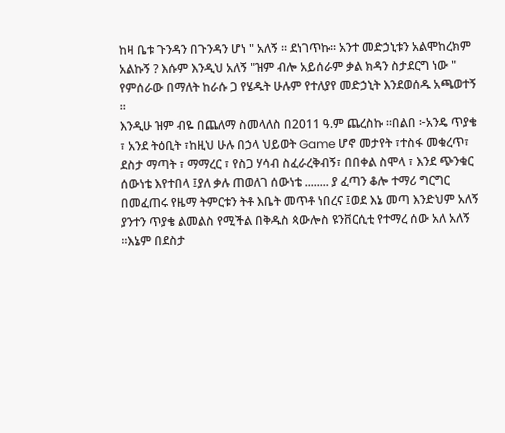ከዛ ቤቱ ጉንዳን በጉንዳን ሆነ " አለኝ ። ደነገጥኩ። አንተ መድኃኒቱን አልሞከረክም አልኩኝ ? እሱም እንዲህ አለኝ "ዝም ብሎ አይሰራም ቃል ክዳን ስታደርግ ነው " የምሰራው በማለት ከራሱ ጋ የሄዱት ሁሉም የተለያየ መድኃኒት እንደወሰዱ አጫወተኝ ።
እንዲሁ ዝም ብዬ በጨለማ ስመላለስ በ2011 ዓ.ም ጨረስኩ ።በልበ ፦አንዴ ጥያቄ ፣ አንደ ትዕቢት ፣ከዚህ ሁሉ በኃላ ህይወት Game ሆኖ መታየት ፣ተስፋ መቁረጥ፣ ደስታ ማጣት ፣ ማማረር ፣ የስጋ ሃሳብ ስፈራረቅብኝ፣ በበቀል ስሞላ ፣ እንደ ጭንቁር ሰውነቴ እየተበላ ፤ያለ ቃሉ ጠወለገ ሰውነቴ ........ ያ ፈጣን ቆሎ ተማሪ ግርግር በመፈጠሩ የዜማ ትምርቱን ትቶ እቤት መጥቶ ነበረና ፤ወደ እኔ መጣ እንድህም አለኝ ያንተን ጥያቄ ልመልስ የሚችል በቅዱስ ጳውሎስ ዩንቨርሲቲ የተማረ ሰው አለ አለኝ ።እኔም በደስታ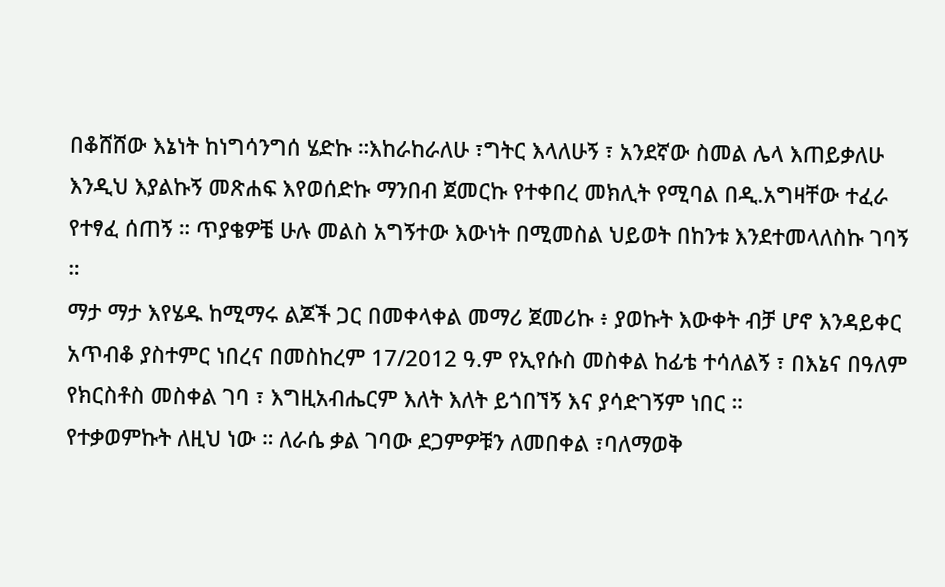በቆሸሸው እኔነት ከነግሳንግሰ ሄድኩ ።እከራከራለሁ ፣ግትር እላለሁኝ ፣ አንደኛው ስመል ሌላ እጠይቃለሁ እንዲህ እያልኩኝ መጽሐፍ እየወሰድኩ ማንበብ ጀመርኩ የተቀበረ መክሊት የሚባል በዲ.አግዛቸው ተፈራ የተፃፈ ሰጠኝ ። ጥያቄዎቼ ሁሉ መልስ አግኝተው እውነት በሚመስል ህይወት በከንቱ እንደተመላለስኩ ገባኝ ።
ማታ ማታ እየሄዱ ከሚማሩ ልጆች ጋር በመቀላቀል መማሪ ጀመሪኩ ፥ ያወኩት እውቀት ብቻ ሆኖ እንዳይቀር አጥብቆ ያስተምር ነበረና በመስከረም 17/2012 ዓ.ም የኢየሱስ መስቀል ከፊቴ ተሳለልኝ ፣ በእኔና በዓለም የክርስቶስ መስቀል ገባ ፣ እግዚአብሔርም እለት እለት ይጎበኘኝ እና ያሳድገኝም ነበር ።
የተቃወምኩት ለዚህ ነው ። ለራሴ ቃል ገባው ደጋምዎቹን ለመበቀል ፣ባለማወቅ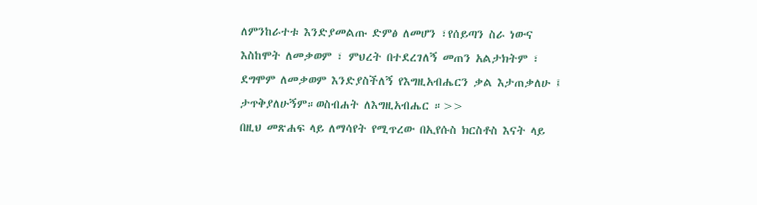ለምንከራተቱ እንድያመልጡ ድምፅ ለመሆን ፣የሰይጣን ስራ ነውና እስከሞት ለመቃወም ፣ ምህረት በተደረገለኝ መጠን አልታክትም ፣ ደግሞም ለመቃወም እንድያስችለኝ የእግዚአብሔርን ቃል እታጠቃለሁ ፤ ታጥቅያለሁኝም።ወስብሐት ለእግዚአብሔር ።>>
በዚህ መጽሐፍ ላይ ለማሳየት የሚጥረው በኢየሱስ ክርስቶስ እናት ላይ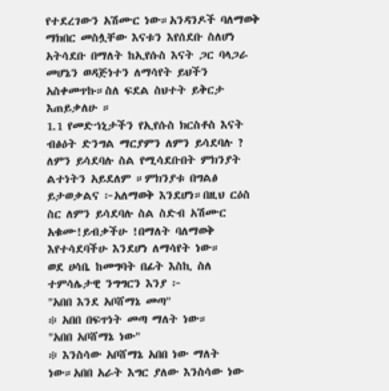የተደረገውን አሽሙር ነው።አንዳንዶች ባለማወቅ ማክበር መስሏቸው እናቱን እየሰደቡ ስለሆነ አትሳደቡ በማለት ከኢየሱስ እናት ጋር ባላጋራ መሆኔን ወዳጅነተን ለማሳየት ይህችን አስቀመጥኩ።ስለ ፍደል ስህተት ይቅርታ እጠይቃለሁ ።
1.1 የመድኀኒታችን የኢየሱስ ክርስቶስ እናት ብፅዕት ድንግል ማርያምን ለምን ይሳደባሉ ?
ለምን ይሳደባሉ ስል የሚሳደቡበት ምክንያት ልተነትን አይደለም ።ምክንያቱ በግልፅ ይታወቃልና ፦አለማወቅ እንደሆነ።በዚህ ርዕስ ስር ለምን ይሳደባሉ ስል ስድብ አሽሙር አቁሙ!ይብቃችሁ !በማለት ባለማወቅ እየተሳደባችሁ እንደሆነ ለማሳየት ነው።
ወደ ሀሳቤ ከመግባት በፊት እስኪ ስለ ተምሳሌታዊ ንግግርን እንያ ፦
"አበበ እንደ አቦሸማኔ መጣ"
፨ አበበ በፍጥነት መጣ ማለት ነው።
"አበበ አቦሸማኔ ነው"
፨ እንስሳው አቦሸማኔ አበበ ነው ማለት ነው።አበበ አራት እግር ያለው እንስሳው ነው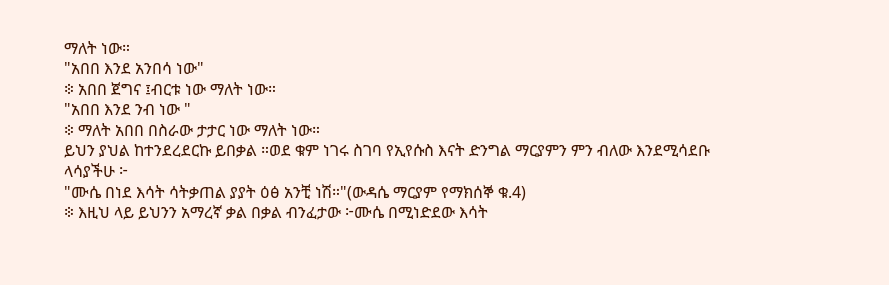ማለት ነው።
"አበበ እንደ አንበሳ ነው"
፨ አበበ ጀግና ፤ብርቱ ነው ማለት ነው።
"አበበ እንደ ንብ ነው "
፨ ማለት አበበ በስራው ታታር ነው ማለት ነው።
ይህን ያህል ከተንደረደርኩ ይበቃል ።ወደ ቁም ነገሩ ስገባ የኢየሱስ እናት ድንግል ማርያምን ምን ብለው እንደሚሳደቡ ላሳያችሁ ፦
"ሙሴ በነደ እሳት ሳትቃጠል ያያት ዕፅ አንቺ ነሽ።"(ውዳሴ ማርያም የማክሰኞ ቁ.4)
፨ እዚህ ላይ ይህንን አማረኛ ቃል በቃል ብንፈታው ፦ሙሴ በሚነድደው እሳት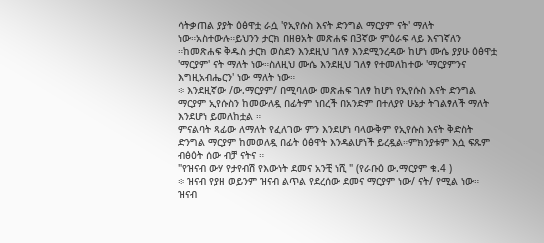ሳትቃጠል ያያት ዕፅዋቷ ራሷ 'የኢየሱስ እናት ድንግል ማርያም ናት' ማለት ነው።አስተውሉ።ይህንን ታርክ በዘፀአት መጽሐፍ በ3ኛው ምዕራፍ ላይ እናገኛለን ።ከመጽሐፍ ቅዱስ ታርክ ወስደን እንደዚህ ገለፃ እንደሚንረዳው ከሆነ ሙሴ ያያሁ ዕፅዋቷ 'ማርያም' ናት ማለት ነው።ስለዚህ ሙሴ እንደዚህ ገለፃ የተመለከተው 'ማርያምንና እግዚአብሔርን' ነው ማለት ነው።
፨ እንደዚኛው /ው.ማርያም/ በሚባለው መጽሐፍ ገለፃ ከሆነ የኢየሱስ እናት ድንግል ማርያም ኢየሱስን ከመውለዷ በፊትም ነበረች በአንድም በተለያየ ሁኔታ ትገልፃለች ማለት እንደሆነ ይመለከቷል ።
ምናልባት ጻፊው ለማለት የፈለገው ምን እንደሆነ ባላውቅም የኢየሱስ እናት ቅድስት ድንግል ማርያም ከመወለዷ በፊት ዕፅዋት እንዳልሆነች ይረዷል።ምክንያቱም እሷ ፍጹም ብፅዕት ሰው ብቻ ናትና ።
"የዝናብ ውሃ የታየብሽ የእውነት ደመና አንቺ ነሺ " (የራቡዕ ው.ማርያም ቁ.4 )
፨ ዝናብ የያዘ ወይንም ዝናብ ልጥል የደረሰው ደመና ማርያም ነው/ ናት/ የሚል ነው። ዝናብ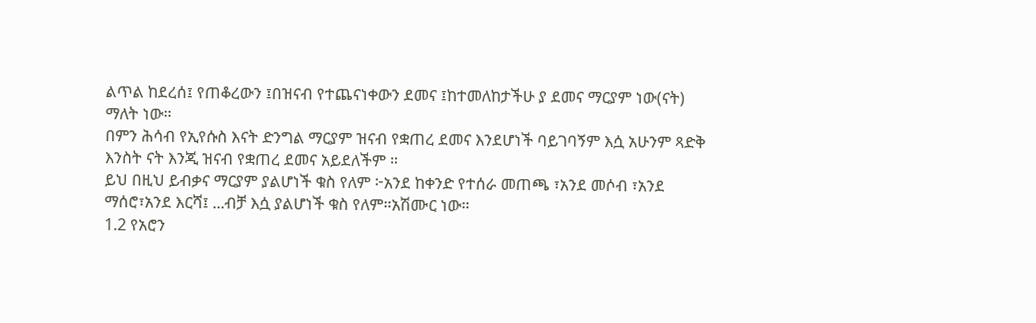ልጥል ከደረሰ፤ የጠቆረውን ፤በዝናብ የተጨናነቀውን ደመና ፤ከተመለከታችሁ ያ ደመና ማርያም ነው(ናት) ማለት ነው።
በምን ሕሳብ የኢየሱስ እናት ድንግል ማርያም ዝናብ የቋጠረ ደመና እንደሆነች ባይገባኝም እሷ አሁንም ጻድቅ እንስት ናት እንጂ ዝናብ የቋጠረ ደመና አይደለችም ።
ይህ በዚህ ይብቃና ማርያም ያልሆነች ቁስ የለም ፦አንደ ከቀንድ የተሰራ መጠጫ ፣አንደ መሶብ ፣አንደ ማሰሮ፣አንደ እርሻ፤ ...ብቻ እሷ ያልሆነች ቁስ የለም።አሽሙር ነው።
1.2 የአሮን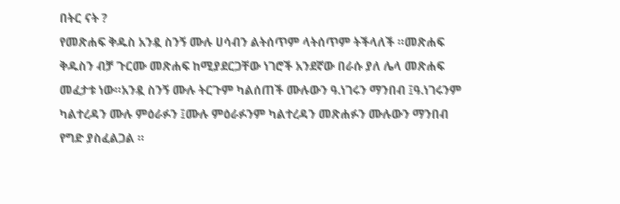በትር ናት ?
የመጽሐፍ ቅዱስ አንዷ ስንኝ ሙሉ ሀሳብን ልትሰጥም ላትሰጥም ትችላለች ።መጽሐፍ ቅዱስን ብቻ ጉርሙ መጽሐፍ ከሚያደርጋቸው ነገሮች አንደኛው በራሱ ያለ ሌላ መጽሐፍ መፈታቱ ነው።አንዷ ስንኝ ሙሉ ትርጉም ካልሰጠች ሙሉውን ዓ.ነገሩን ማንበብ ፤ዓ.ነገሩንም ካልተረዳን ሙሉ ምዕራፉን ፤ሙሉ ምዕራፉንም ካልተረዳን መጽሐፉን ሙሉውን ማንበብ የግድ ያስፈልጋል ።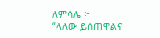ለምሳሌ ፦
“ላለው ይሰጠዋልና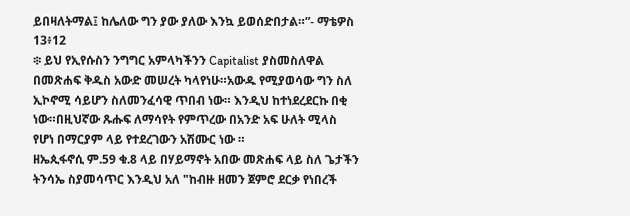ይበዛለትማል፤ ከሌለው ግን ያው ያለው እንኳ ይወሰድበታል።”- ማቴዎስ 13፥12
፨ ይህ የኢየሱስን ንግግር አምላካችንን Capitalist ያስመስለዋል በመጽሐፍ ቅዱስ አውድ መሠረት ካላየነሁ።አውዱ የሚያወሳው ግን ስለ ኢኮኖሚ ሳይሆን ስለመንፈሳዊ ጥበብ ነው። እንዲህ ከተነደረደርኩ በቂ ነው።በዚህኛው ጹሑፍ ለማሳየት የምጥረው በአንድ አፍ ሁለት ሚላስ የሆነ በማርያም ላይ የተደረገውን አሽሙር ነው ።
ዘኤጲፋኖሲ ም.59 ቁ.8 ላይ በሃይማኖት አበው መጽሐፍ ላይ ስለ ጌታችን ትንሳኤ ስያመሳጥር እንዲህ አለ "ከብዙ ዘመን ጀምሮ ደርቃ የነበረች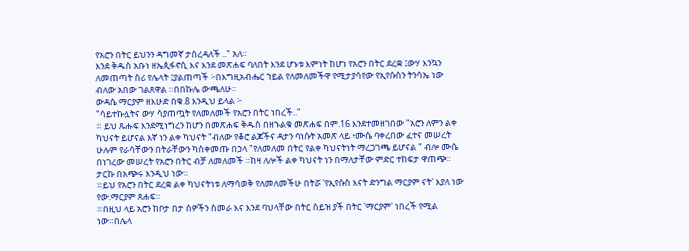የአሮን በትር ይህንን ዳግመኛ ታስረዳለች .." አለ።
እንደ ቅዱስ አቡነ ዘኤጲፋኖሲ እና እንደ መጽሐፍ ባለበት እንደ ሆኑቱ እምነት ከሆነ የአሮን በትር ደረቋ ፤ውሃ እንኳን ለመጠጣት ስሪ የሌላት ፤ያልጠጣች ፦በእግዚአብሔር ኀይል የለመለመችዋ የሚታያሳየው የኢየሱስን ትንሳኤ ነው ብለው አበው ገልጸዋል ።በበኩሌ ውጫለሁ።
ውዳሴ ማርያም ዘእሁድ በቁ.8 እንዲህ ይላል ፦
"ሳይተኩሏትና ውሃ ሳያጠጧት የለመለመች የአሮን በትር ነበረች.."
፨ ይህ ጹሑፍ እንደሚነግረን ከሆን በመጽሐፍ ቅዱስ በዘኁልቁ መጽሐፍ በም.16 እንደተመዘገበው "አሮን ለምን ልቀ ካህናት ይሆናል እኛ ነን ልቀ ካህናት "ብለው የቆሮ ልጆችና ዳታን ባነሱት አመጽ ላይ ፥ሙሴ ባቀረበው ፈተና መሠረት ሁሉም የራሳቸውን በትራቸውን ካስቀመጡ በኃላ "የለመለመ በትር የልቀ ካህናትነት ማረጋገጫ ይሆናል " ብሎ ሙሴ በነገረው መሠረት የአሮን በትር ብቻ ለመለመች ።ከዛ ለሎች ልቀ ካህናት ነን በማለታቸው ምድር ተከፍታ ዋጠጭ። ታርኩ በአጭሩ እንዲህ ነው።
፨ይህ የአሮን በትር ደረቋ ልቀ ካህናትነቱ ለማሳወቅ የለመለመችሁ በትሯ 'የኢየሱስ እናት ድንግል ማርያም ናት' እያለ ነው የው.ማርያም ጸሐፍ።
፨በዚህ ላይ አሮን ከቦታ በታ ሰዎችን ስመራ እና እንደ ባህላቸው በትር ስይዝ ያች በትር 'ማርያም' ነበረች የሚል ነው።በሌላ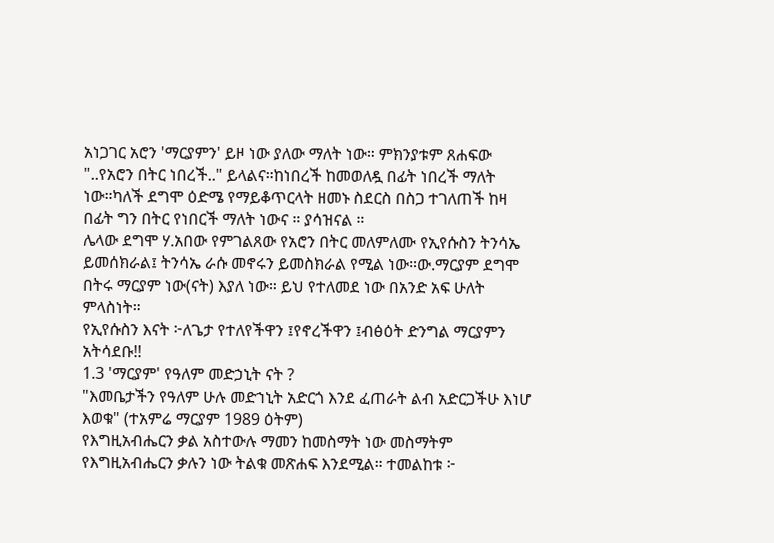አነጋገር አሮን 'ማርያምን' ይዞ ነው ያለው ማለት ነው። ምክንያቱም ጸሐፍው "..የአሮን በትር ነበረች.." ይላልና።ከነበረች ከመወለዷ በፊት ነበረች ማለት ነው።ካለች ደግሞ ዕድሜ የማይቆጥርላት ዘመኑ ስደርስ በስጋ ተገለጠች ከዛ በፊት ግን በትር የነበርች ማለት ነውና ። ያሳዝናል ።
ሌላው ደግሞ ሃ.አበው የምገልጸው የአሮን በትር መለምለሙ የኢየሱስን ትንሳኤ ይመሰክራል፤ ትንሳኤ ራሱ መኖሩን ይመስክራል የሚል ነው።ው.ማርያም ደግሞ በትሩ ማርያም ነው(ናት) እያለ ነው። ይህ የተለመደ ነው በአንድ አፍ ሁለት ምላስነት።
የኢየሱስን እናት ፦ለጌታ የተለየችዋን ፤የኖረችዋን ፤ብፅዕት ድንግል ማርያምን አትሳደቡ!!
1.3 'ማርያም' የዓለም መድኃኒት ናት ?
"እመቤታችን የዓለም ሁሉ መድኀኒት አድርጎ እንደ ፈጠራት ልብ አድርጋችሁ እነሆ እወቁ" (ተአምሬ ማርያም 1989 ዕትም)
የእግዚአብሔርን ቃል አስተውሉ ማመን ከመስማት ነው መስማትም የእግዚአብሔርን ቃሉን ነው ትልቁ መጽሐፍ እንደሚል። ተመልከቱ ፦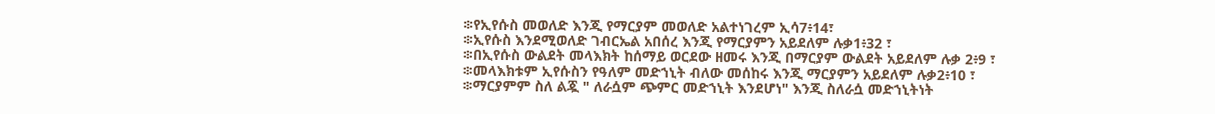፨የኢየሱስ መወለድ እንጂ የማርያም መወለድ አልተነገረም ኢሳ7፥14፣
፨ኢየሱስ እንደሚወለድ ገብርኤል አበሰረ እንጂ የማርያምን አይደለም ሉቃ1፥32 ፣
፨በኢየሱስ ውልደት መላእክት ከሰማይ ወርደው ዘመሩ እንጂ በማርያም ውልደት አይደለም ሉቃ 2፥9 ፣
፨መላእክቱም ኢየሱስን የዓለም መድኀኒት ብለው መሰከሩ እንጂ ማርያምን አይደለም ሉቃ2፥10 ፣
፨ማርያምም ስለ ልጇ " ለራሷም ጭምር መድኀኒት እንደሆነ" እንጂ ስለራሷ መድኀኒትነት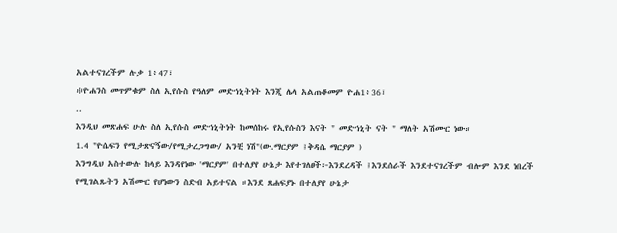አልተናገረችም ሉቃ 1፥47፣
፨ዮሐንስ መጥምቁም ስለ ኢየሱስ የዓለም መድኀኒትነት እንጂ ሌላ አልጠቆመም ዮሐ1፥36፣
..
እንዲህ መጽሐፍ ሁሉ ስለ ኢየሱስ መድኀኒትነት ከመሰከሩ የኢየሱስን እናት " መድኀኒት ናት " ማለት አሽሙር ነው።
1.4 "ዮሴፍን የሚታጽናኝው/የሚታረጋግው/ አንቺ ነሽ"(ው.ማርያም ፤ቅዳሴ ማርያም )
እንግዲህ አስተውሉ ከላይ እንዳየነው 'ማርያም' በተለያየ ሁኔታ እየተገለፀች፦እንደረዳች ፤እንደሰራች እንደተናገረችም ብሎም እንደ ነበረች የሚገልጹትን አሽሙር የሆነውን ስድብ አይተናል ።እንደ ጸሐፍያኑ በተለያየ ሁኔታ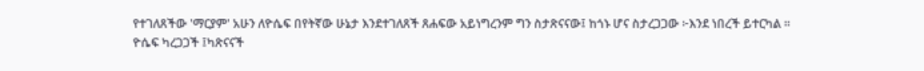የተገለጸችው 'ማርያም' አሁን ለዮሴፍ በየትኛው ሁኔታ እንደተገለጸች ጸሐፍው አይነግረንም ግን ስታጽናናው፤ ከጎኑ ሆና ስታረጋጋው ፦እንደ ነበረች ይተርካል ።
ዮሴፍ ካረጋጋች ፤ካጽናናች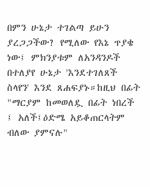በምን ሁኔታ ተገልጣ ይሁን ያረጋጋችው? የሚለው የእኔ ጥያቄ ነው፤ ምክንያቱም ለአንዳንዶች በተለያየ ሁኔታ 'እንደተገለጸች ስላየን' እንደ ጸሐፍያኑ።ከዚህ በፊት "ማርያም ከመወለዷ በፊት ነበረች ፤ አለች፤ዕድሜ አይቆጠርላትም ብለው ያምናሉ"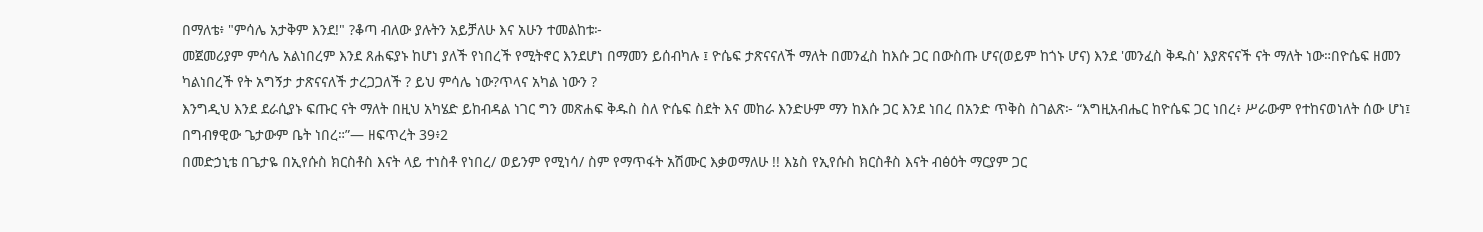በማለቴ፥ "ምሳሌ አታቅም እንደ!" ?ቆጣ ብለው ያሉትን አይቻለሁ እና አሁን ተመልከቱ፦
መጀመሪያም ምሳሌ አልነበረም እንደ ጸሐፍያኑ ከሆነ ያለች የነበረች የሚትኖር እንደሆነ በማመን ይሰብካሉ ፤ ዮሴፍ ታጽናናለች ማለት በመንፈስ ከእሱ ጋር በውስጡ ሆና(ወይም ከጎኑ ሆና) እንደ 'መንፈስ ቅዱስ' እያጽናናች ናት ማለት ነው።በዮሴፍ ዘመን ካልነበረች የት አግኝታ ታጽናናለች ታረጋጋለች ? ይህ ምሳሌ ነው?ጥላና አካል ነውን ?
እንግዲህ እንደ ደራሲያኑ ፍጡር ናት ማለት በዚህ አካሄድ ይከብዳል ነገር ግን መጽሐፍ ቅዱስ ስለ ዮሴፍ ስደት እና መከራ እንድሁም ማን ከእሱ ጋር እንደ ነበረ በአንድ ጥቅስ ስገልጽ፦ “እግዚአብሔር ከዮሴፍ ጋር ነበረ፥ ሥራውም የተከናወነለት ሰው ሆነ፤ በግብፃዊው ጌታውም ቤት ነበረ።”— ዘፍጥረት 39፥2
በመድኃኒቴ በጌታዬ በኢየሱስ ክርስቶስ እናት ላይ ተነስቶ የነበረ/ ወይንም የሚነሳ/ ስም የማጥፋት አሽሙር እቃወማለሁ !! እኔስ የኢየሱስ ክርስቶስ እናት ብፅዕት ማርያም ጋር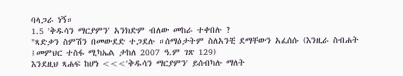ባላጋራ ነኝ።
1.5 'ቅዱሳን ማርያምን' አንክድም ብለው መከራ ተቀበሉ ?
"ጻድቃን ስምሽን በመውደድ ተጋደሉ ።ሰማዕታትም ስለአንቺ ደማቸውን አፈሰሱ (እንዚራ ስብሐት ፤መምህር ተስፋ ሚካኤል ታከለ 2007 ዓ.ም ገጽ 129)
እንደዚህ ጻሐፍ ከሆነ <<<'ቅዱሳን ማርያምን' ይሰብካሉ ማለት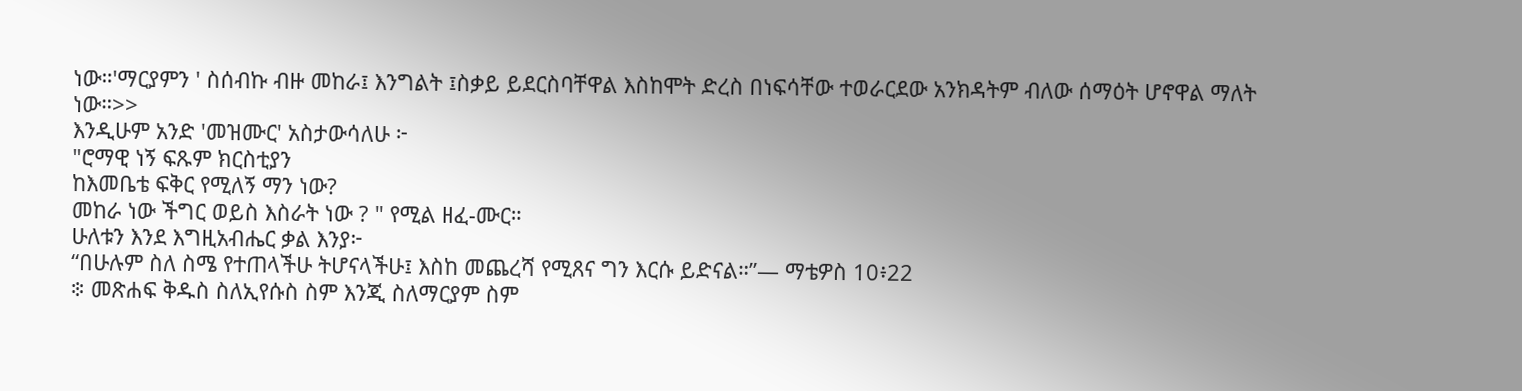ነው።'ማርያምን ' ስሰብኩ ብዙ መከራ፤ እንግልት ፤ስቃይ ይደርስባቸዋል እስከሞት ድረስ በነፍሳቸው ተወራርደው አንክዳትም ብለው ሰማዕት ሆኖዋል ማለት ነው።>>
እንዲሁም አንድ 'መዝሙር' አስታውሳለሁ ፦
"ሮማዊ ነኝ ፍጹም ክርስቲያን
ከእመቤቴ ፍቅር የሚለኝ ማን ነው?
መከራ ነው ችግር ወይስ እስራት ነው ? " የሚል ዘፈ-ሙር።
ሁለቱን እንደ እግዚአብሔር ቃል እንያ፦
“በሁሉም ስለ ስሜ የተጠላችሁ ትሆናላችሁ፤ እስከ መጨረሻ የሚጸና ግን እርሱ ይድናል።”— ማቴዎስ 10፥22
፨ መጽሐፍ ቅዱስ ስለኢየሱስ ስም እንጂ ስለማርያም ስም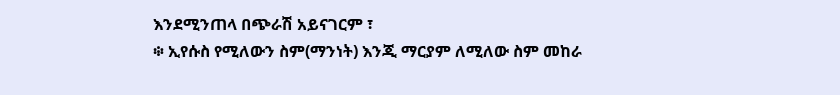እንደሚንጠላ በጭራሽ አይናገርም ፣
፨ ኢየሱስ የሚለውን ስም(ማንነት) እንጂ ማርያም ለሚለው ስም መከራ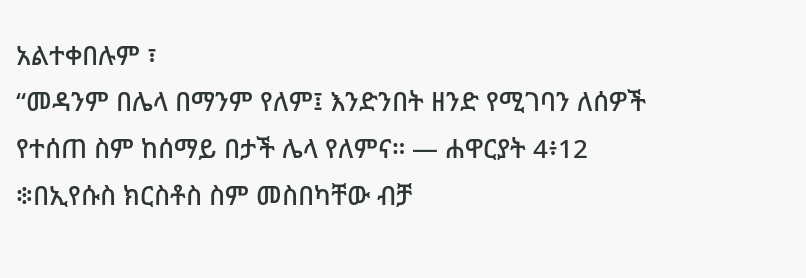አልተቀበሉም ፣
“መዳንም በሌላ በማንም የለም፤ እንድንበት ዘንድ የሚገባን ለሰዎች የተሰጠ ስም ከሰማይ በታች ሌላ የለምና። — ሐዋርያት 4፥12
፨በኢየሱስ ክርስቶስ ስም መስበካቸው ብቻ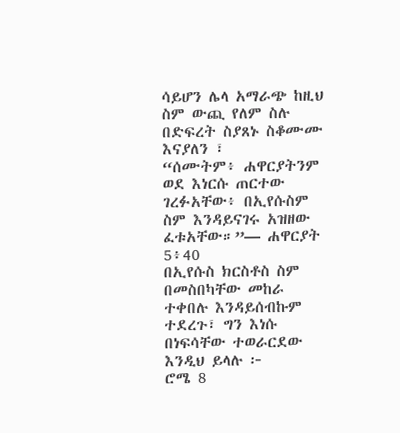ሳይሆን ሌላ አማራጭ ከዚህ ስም ውጪ የለም ስሉ በድፍረት ስያጸኑ ስቆሙሙ እናያለን ፣
“ሰሙትም፥ ሐዋርያትንም ወደ እነርሱ ጠርተው ገረፉአቸው፥ በኢየሱስም ስም እንዳይናገሩ አዝዘው ፈቱአቸው።”— ሐዋርያት 5፥40
በኢየሱስ ክርስቶስ ስም በመስበካቸው መከራ ተቀበሉ እንዳይሰብኩም ተደረጉ፣ ግን እነሱ በነፍሳቸው ተወራርደው እንዲህ ይላሉ ፦
ሮሜ 8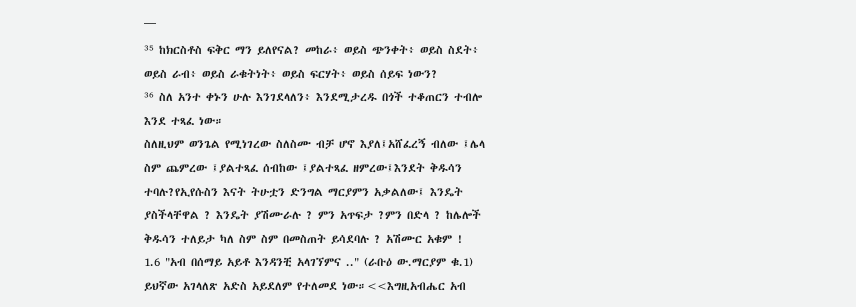¯¯¯
³⁵ ከክርስቶስ ፍቅር ማን ይለየናል? መከራ፥ ወይስ ጭንቀት፥ ወይስ ስደት፥ ወይስ ራብ፥ ወይስ ራቁትነት፥ ወይስ ፍርሃት፥ ወይስ ሰይፍ ነውን?
³⁶ ስለ አንተ ቀኑን ሁሉ እንገደላለን፥ እንደሚታረዱ በጎች ተቆጠርን ተብሎ እንደ ተጻፈ ነው።
ስለዚህም ወንጌል የሚነገረው ስለስሙ ብቻ ሆኖ እያለ፤አሸፈረኝ ብለው ፤ሌላ ስም ጨምረው ፤ያልተጻፈ ሰብከው ፤ያልተጻፈ ዘምረው፤እንደት ቅዱሳን ተባሉ?የኢየሱስን እናት ትሁቷን ድንግል ማርያምን አቃልለው፤ እንዴት ያስችላቸዋል ? እንዴት ያሽሙራሉ ? ምን አጥፍታ ?ምን በድላ ? ከሌሎች ቅዱሳን ተለይታ ካለ ስም ስም በመስጠት ይሳደባሉ ? አሽሙር አቁም !
1.6 "አብ በሰማይ አይቶ እንዳንቺ አላገኘምና .." (ራቡዕ ው.ማርያም ቁ.1)
ይህኛው አገላለጽ አድስ አይደለም የተለመደ ነው።<<እግዚአብሔር አብ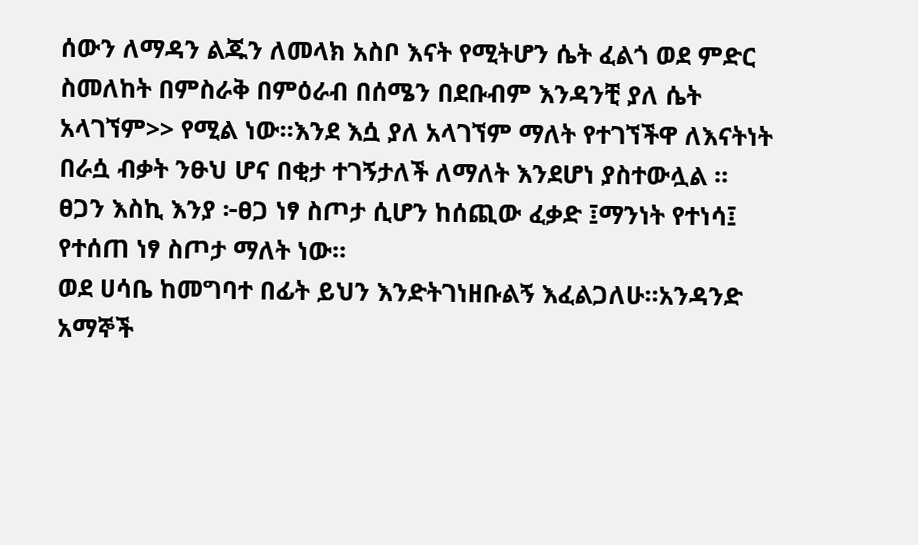ሰውን ለማዳን ልጁን ለመላክ አስቦ እናት የሚትሆን ሴት ፈልጎ ወደ ምድር ስመለከት በምስራቅ በምዕራብ በሰሜን በደቡብም እንዳንቺ ያለ ሴት አላገኘም>> የሚል ነው።እንደ እሷ ያለ አላገኘም ማለት የተገኘችዋ ለእናትነት በራሷ ብቃት ንፁህ ሆና በቂታ ተገኝታለች ለማለት እንደሆነ ያስተውሏል ።
ፀጋን እስኪ እንያ ፦ፀጋ ነፃ ስጦታ ሲሆን ከሰጪው ፈቃድ ፤ማንነት የተነሳ፤ የተሰጠ ነፃ ስጦታ ማለት ነው።
ወደ ሀሳቤ ከመግባተ በፊት ይህን እንድትገነዘቡልኝ እፈልጋለሁ።አንዳንድ አማኞች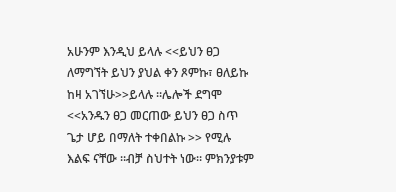አሁንም እንዲህ ይላሉ <<ይህን ፀጋ ለማግኘት ይህን ያህል ቀን ጾምኩ፣ ፀለይኩ ከዛ አገኘሁ>>ይላሉ ።ሌሎች ደግሞ <<አንዱን ፀጋ መርጠው ይህን ፀጋ ስጥ ጌታ ሆይ በማለት ተቀበልኩ >> የሚሉ እልፍ ናቸው ።ብቻ ስህተት ነው። ምክንያቱም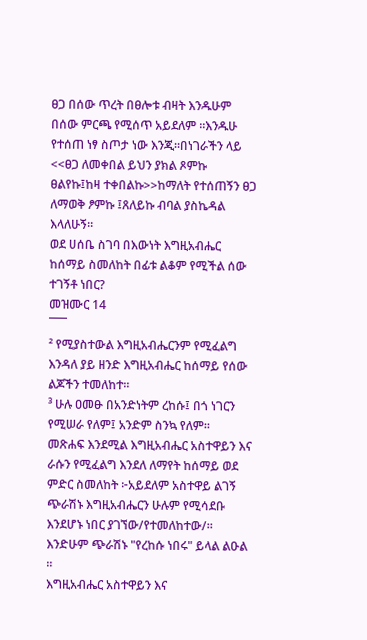ፀጋ በሰው ጥረት በፀሎቱ ብዛት እንዱሁም በሰው ምርጫ የሚሰጥ አይደለም ።እንዱሁ የተሰጠ ነፃ ስጦታ ነው እንጂ።በነገራችን ላይ <<ፀጋ ለመቀበል ይህን ያክል ጾምኩ ፀልየኩ፤ከዛ ተቀበልኩ>>ከማለት የተሰጠኝን ፀጋ ለማወቅ ፆምኩ ፤ጸለይኩ ብባል ያስኬዳል እላለሁኝ።
ወደ ሀሰቤ ስገባ በእውነት እግዚአብሔር ከሰማይ ስመለከት በፊቱ ልቆም የሚችል ሰው ተገኝቶ ነበር?
መዝሙር 14
¯¯¯
² የሚያስተውል እግዚአብሔርንም የሚፈልግ እንዳለ ያይ ዘንድ እግዚአብሔር ከሰማይ የሰው ልጆችን ተመለከተ።
³ ሁሉ ዐመፁ በአንድነትም ረከሱ፤ በጎ ነገርን የሚሠራ የለም፤ አንድም ስንኳ የለም።
መጽሐፍ እንደሚል እግዚአብሔር አስተዋይን እና ራሱን የሚፈልግ እንደለ ለማየት ከሰማይ ወደ ምድር ስመለከት ፦አይደለም አስተዋይ ልገኝ ጭራሽኑ እግዚአብሔርን ሁሉም የሚሳደቡ እንደሆኑ ነበር ያገኘው/የተመለከተው/። እንድሁም ጭራሽኑ "የረከሱ ነበሩ" ይላል ልዑል ።
እግዚአብሔር አስተዋይን እና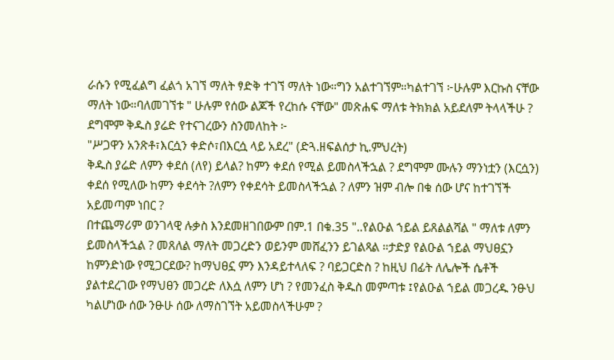ራሱን የሚፈልግ ፈልጎ አገኘ ማለት ፃድቅ ተገኘ ማለት ነው።ግን አልተገኘም።ካልተገኘ ፦ሁሉም እርኩስ ናቸው ማለት ነው።ባለመገኘቱ " ሁሉም የሰው ልጆች የረከሱ ናቸው" መጽሐፍ ማለቱ ትክክል አይደለም ትላላችሁ ?
ደግሞም ቅዱስ ያሬድ የተናገረውን ስንመለከት ፦
"ሥጋዋን አንጽቶ፣እርሷን ቀድሶ፣በእርሷ ላይ አደረ" (ድጓ.ዘፍልሰታ ኪ.ምህረት)
ቅዱስ ያሬድ ለምን ቀደሰ (ለየ) ይላል? ከምን ቀደሰ የሚል ይመስላችኋል ? ደግሞም ሙሉን ማንነቷን (እርሷን) ቀደሰ የሚለው ከምን ቀደሳት ?ለምን የቀደሳት ይመስላችኋል ? ለምን ዝም ብሎ በቁ ሰው ሆና ከተገኘች አይመጣም ነበር ?
በተጨማሪም ወንገላዊ ሉቃስ እንደመዘገበውም በም.1 በቁ.35 "..የልዑል ኀይል ይጸልልሻል " ማለቱ ለምን ይመስላችኋል ? መጸለል ማለት መጋረድን ወይንም መሸፈንን ይገልጻል ።ታድያ የልዑል ኀይል ማህፀኗን ከምንድነው የሚጋርደው? ከማህፀኗ ምን እንዳይተላለፍ ? ባይጋርድስ ? ከዚህ በፊት ለሌሎች ሴቶች ያልተደረገው የማህፀን መጋረድ ለእሷ ለምን ሆነ ? የመንፈስ ቅዱስ መምጣቱ ፤የልዑል ኀይል መጋረዱ ንፁህ ካልሆነው ሰው ንፁሁ ሰው ለማስገኘት አይመስላችሁም ?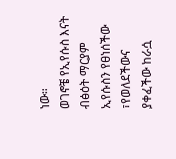ነው።
ወገኖቼ የኢየሱስ እናት ብፅዕት ማርያም ኢየሱስን የፀነሰችው ፣የወለደችውና ያቀፈችው ከራሷ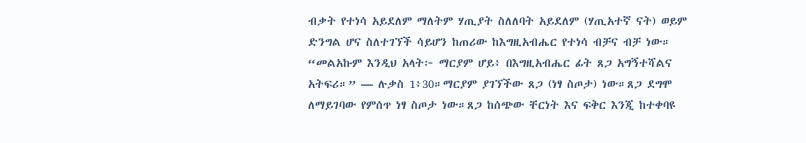ብቃት የተነሳ አይደለም ማለትም ሃጢያት ስለለባት አይደለም (ሃጢአተኛ ናት) ወይም ድንግል ሆና ስለተገኘች ሳይሆን ከጠሪው ከእግዚአብሔር የተነሳ ብቻና ብቻ ነው። “መልአኩም እንዲህ አላት፦ ማርያም ሆይ፥ በእግዚአብሔር ፊት ጸጋ አግኝተሻልና አትፍሪ።” — ሉቃስ 1፥30።ማርያም ያገኘችው ጸጋ (ነፃ ስጦታ) ነው።ጸጋ ደግሞ ለማይገባው የምሰጥ ነፃ ስጦታ ነው።ጸጋ ከሰጭው ቸርነት እና ፍቅር እንጂ ከተቀባዩ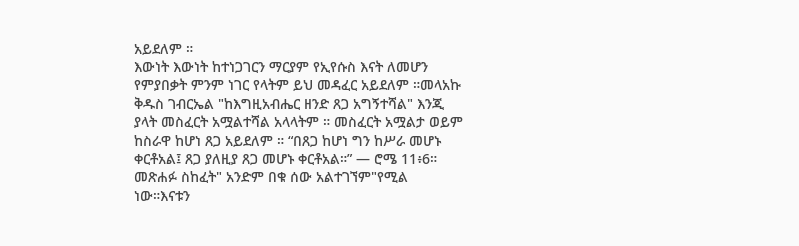አይደለም ።
እውነት እውነት ከተነጋገርን ማርያም የኢየሱስ እናት ለመሆን የምያበቃት ምንም ነገር የላትም ይህ መዳፈር አይደለም ።መላአኩ ቅዱስ ገብርኤል "ከእግዚአብሔር ዘንድ ጸጋ አግኝተሻል" እንጂ ያላት መስፈርት አሟልተሻል አላላትም ። መስፈርት አሟልታ ወይም ከስራዋ ከሆነ ጸጋ አይደለም ። “በጸጋ ከሆነ ግን ከሥራ መሆኑ ቀርቶአል፤ ጸጋ ያለዚያ ጸጋ መሆኑ ቀርቶአል።” — ሮሜ 11፥6። መጽሐፉ ስከፈት" አንድም በቁ ሰው አልተገኘም"የሚል ነው።እናቱን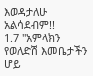እወዳታለሁ አልሳደብም!!
1.7 "አምላክን የወለድሽ እመቤታችን ሆይ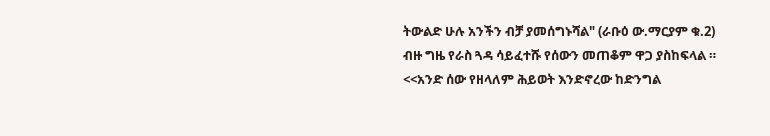ትውልድ ሁሉ አንችን ብቻ ያመሰግኑሻል" (ራቡዕ ው.ማርያም ቁ.2)
ብዙ ግዜ የራስ ጓዳ ሳይፈተሹ የሰውን መጠቆም ዋጋ ያስከፍላል ። <<አንድ ሰው የዘላለም ሕይወት እንድኖረው ከድንግል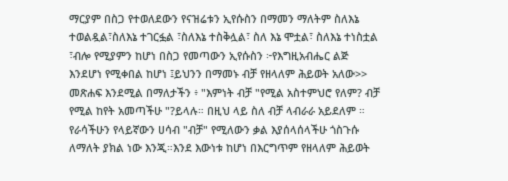ማርያም በስጋ የተወለደውን የናዝሬቱን ኢየሱስን በማመን ማለትም ስለእኔ ተወልዷል፣ስለእኔ ተገርፏል ፣ስለእኔ ተስቅሏል፣ ስለ እኔ ሞቷል፣ ስለእኔ ተነስቷል ፣ብሎ የሚያምን ከሆነ በስጋ የመጣውን ኢየሱስን ፦የእግዚአብሔር ልጅ እንደሆነ የሚቀበል ከሆነ ፤ይህንን በማመኑ ብቻ የዘላለም ሕይወት አለው>> መጽሐፍ እንደሚል በማለታችን ፥ "እምነት ብቻ "የሚል አስተምህሮ የለም? ብቻ የሚል ከየት አመጣችሁ "?ይላሉ። በዚህ ላይ ስለ ብቻ ላብራራ አይደለም ። የራሳችሁን የላይኛውን ሀሳብ "ብቻ" የሚለውን ቃል እያሰላሰላችሁ ጎስጉሱ ለማለት ያክል ነው እንጂ።እንደ እውነቱ ከሆነ በእርግጥም የዘላለም ሕይወት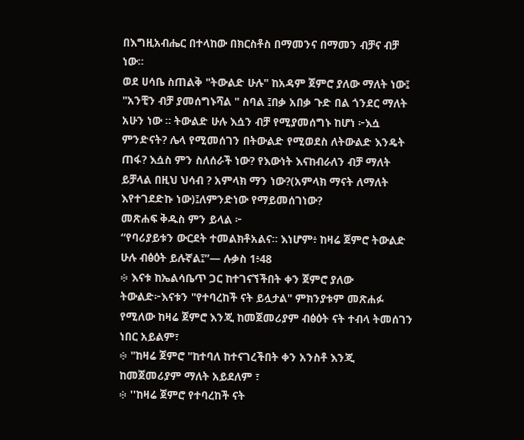በእግዚአብሔር በተላከው በክርስቶስ በማመንና በማመን ብቻና ብቻ ነው።
ወደ ሀሳቤ ስጠልቅ "ትውልድ ሁሉ" ከአዳም ጀምሮ ያለው ማለት ነው፤ "አንቺን ብቻ ያመሰግኑሻል " ስባል ፤በቃ አበቃ ጉድ በል ጎንደር ማለት አሁን ነው ። ትውልድ ሁሉ እሷን ብቻ የሚያመሰግኑ ከሆነ ፦እሷ ምንድናት? ሌላ የሚመሰገን በትውልድ የሚወደስ ለትውልድ እንዴት ጠፋ? እሷስ ምን ስለሰራች ነው? የእውነት እናከብራለን ብቻ ማለት ይቻላል በዚህ ህሳብ ? አምላክ ማን ነው?(አምላክ ማናት ለማለት እየተገደድኩ ነው)፤ለምንድነው የማይመሰገነው?
መጽሐፍ ቅዱስ ምን ይላል ፦
“የባሪያይቱን ውርደት ተመልክቶአልና። እነሆም፥ ከዛሬ ጀምሮ ትውልድ ሁሉ ብፅዕት ይሉኛል፤”— ሉቃስ 1፥48
፨ እናቱ ከኤልሳቤጥ ጋር ከተገናኘችበት ቀን ጀምሮ ያለው ትውልድ፦እናቱን "የተባረከች ናት ይሏታል" ምክንያቱም መጽሐፉ የሚለው ከዛሬ ጀምሮ እንጂ ከመጀመሪያም ብፅዕት ናት ተብላ ትመሰገን ነበር አይልም፣
፨ "ከዛሬ ጀምሮ "ከተባለ ከተናገረችበት ቀን አንስቶ እንጂ ከመጀመሪያም ማለት አይደለም ፣
፨ ''ከዛሬ ጀምሮ የተባረከች ናት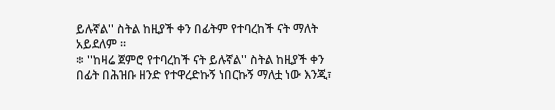ይሉኛል'' ስትል ከዚያች ቀን በፊትም የተባረከች ናት ማለት አይደለም ።
፨ ''ከዛሬ ጀምሮ የተባረከች ናት ይሉኛል'' ስትል ከዚያች ቀን በፊት በሕዝቡ ዘንድ የተዋረድኩኝ ነበርኩኝ ማለቷ ነው እንጂ፣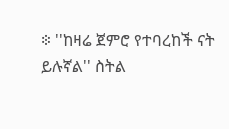፨ ''ከዛሬ ጀምሮ የተባረከች ናት ይሉኛል'' ስትል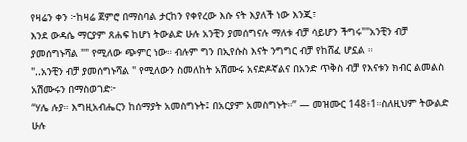የዛሬን ቀን ፦ከዛሬ ጀምሮ በማስባል ታርከን የቀየረው እሱ ናት እያለች ነው እንጂ፣
እንደ ውዳሴ ማርያም ጸሐፍ ከሆነ ትውልድ ሁሉ አንቺን ያመሰግናሉ ማለቱ ብቻ ሳይሆን ችግሩ""አንቺን ብቻ ያመሰግኑሻል "" የሚለው ጭምር ነው። ብሉም ግን በኢየሱስ እናት ንግግር ብቻ የከሸፈ ሆኗል ።
"..አንቺን ብቻ ያመሰግኑሻል " የሚለውን ስመለከት አሽሙሩ አናድዶኛልና በአንድ ጥቅስ ብቻ የእናቱን ክብር ልመልስ አሽሙሩን በማስወገድ፦
“ሃሌ ሉያ። እግዚአብሔርን ከሰማያት አመስግኑት፤ በአርያም አመስግኑት።” — መዝሙር 148፥1።ስለዚህም ትውልድ ሁሉ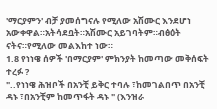'ማርያምን' ብቻ ያመሰግናሉ የሚለው አሽሙር እንደሆነ አውቀዋል።አትሳደቧት።አሽሙር አይገባትም።ብፅዕት ናትና።የሚለው መልእከተ ነው።
1.8 የነነዌ ሰዎች 'በማርያም' ምክንያት ከመጣው መቅሰፍት ተረፉ ?
"..የነነዌ ሕዝቦች በአንቺ ይቅር ተባሉ ፣ከመገልበጥ በአንቺ ዳኑ ፣በአንቺም ከመጥፋት ዳኑ " (እንዝራ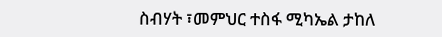ስብሃት ፣መምህር ተስፋ ሚካኤል ታከለ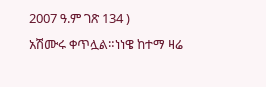2007 ዓ.ም ገጽ 134 )
አሽሙሩ ቀጥሏል።ነነዌ ከተማ ዛሬ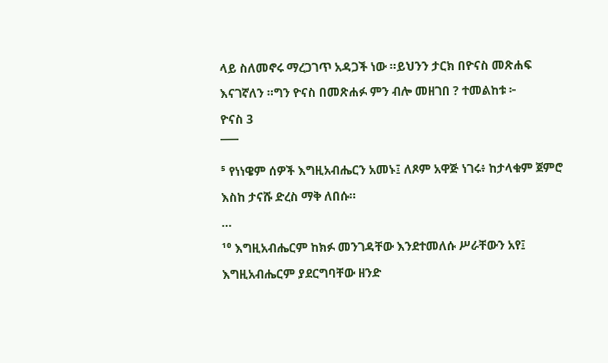ላይ ስለመኖሩ ማረጋገጥ አዳጋች ነው ።ይህንን ታርክ በዮናስ መጽሐፍ እናገኛለን ።ግን ዮናስ በመጽሐፉ ምን ብሎ መዘገበ ? ተመልከቱ ፦
ዮናስ 3
¯¯¯
⁵ የነነዌም ሰዎች እግዚአብሔርን አመኑ፤ ለጾም አዋጅ ነገሩ፥ ከታላቁም ጀምሮ እስከ ታናሹ ድረስ ማቅ ለበሱ።
…
¹⁰ እግዚአብሔርም ከክፉ መንገዳቸው እንደተመለሱ ሥራቸውን አየ፤ እግዚአብሔርም ያደርግባቸው ዘንድ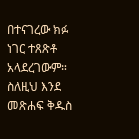በተናገረው ክፉ ነገር ተጸጽቶ አላደረገውም።
ስለዚህ እንደ መጽሐፍ ቅዱስ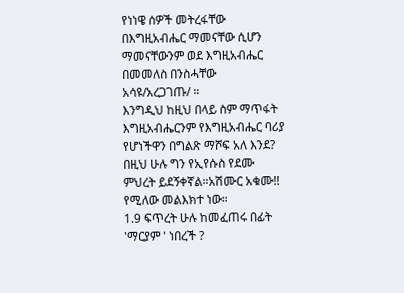የነነዌ ሰዎች መትረፋቸው በእግዚአብሔር ማመናቸው ሲሆን ማመናቸውንም ወደ እግዚአብሔር በመመለስ በንስሓቸው አሳዩ/አረጋገጡ/ ።
እንግዲህ ከዚህ በላይ ስም ማጥፋት እግዚአብሔርንም የእግዚአብሔር ባሪያ የሆነችዋን በግልጽ ማሾፍ አለ እንደ? በዚህ ሁሉ ግን የኢየሱስ የደሙ ምህረት ይደኝቀኛል።አሽሙር አቁሙ!! የሚለው መልእክተ ነው።
1.9 ፍጥረት ሁሉ ከመፈጠሩ በፊት 'ማርያም ' ነበረች ?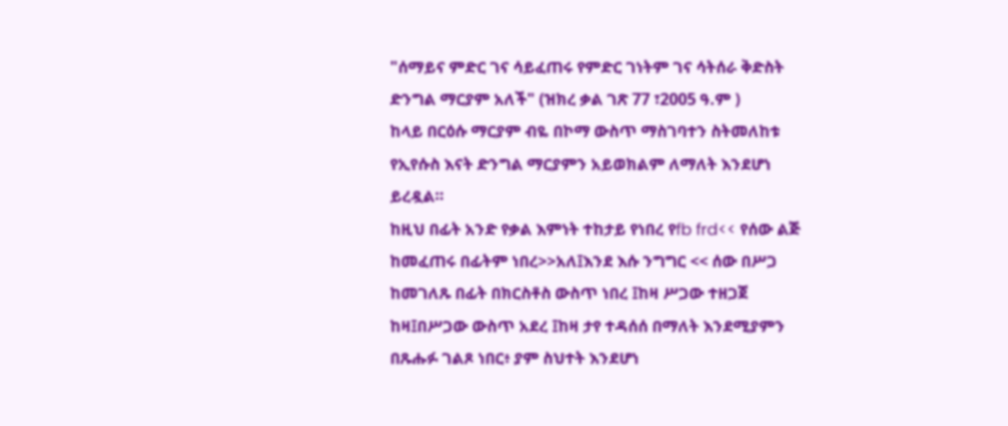"ሰማይና ምድር ገና ሳይፈጠሩ የምድር ገነትም ገና ሳትሰራ ቅድስት ድንግል ማርያም አለች" (ዝክረ ቃል ገጽ 77 ፣2005 ዓ.ም )
ከላይ በርዕሱ ማርያም ብዬ በኮማ ውስጥ ማስገባተን ስትመለከቱ የኢየሱስ እናት ድንግል ማርያምን አይወክልም ለማለት እንደሆነ ይረዷል።
ከዚህ በፊት አንድ የቃል እምነት ተከታይ የነበረ የfb frd<< የሰው ልጅ ከመፈጠሩ በፊትም ነበረ>>አለ፤እንደ እሱ ንግግር << ሰው በሥጋ ከመገለጹ በፊት በክርስቶስ ውስጥ ነበረ ፤ከዛ ሥጋው ተዘጋጀ ከዛ፤በሥጋው ውስጥ አደረ ፤ከዛ ታየ ተዳሰሰ በማለት እንደሚያምን በጹሑፉ ገልጾ ነበር፥ ያም ስህተት እንደሆነ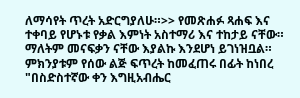ለማሳየት ጥረት አድርግያለሁ።>> የመጽሐፉ ጻሐፍ እና ተቀባይ የሆኑቱ የቃል እምነት አስተማሪ እና ተከታይ ናቸው። ማለትም መናፍቃን ናቸው እያልኩ እንደሆነ ይገነዝቧል። ምክንያቱም የሰው ልጅ ፍጥረት ከመፈጠሩ በፊት ከነበረ "በስድስተኛው ቀን እግዚአብሔር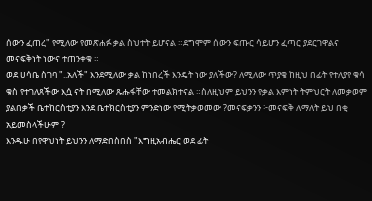ሰውን ፈጠረ" የሚለው የመጽሐፉ ቃል ስህተት ይሆናል ።ደግሞም ሰውን ፍጡር ሳይሆን ፈጣር ያደርገዋልና መናፍቅነት ነውና ተጠንቀቁ ።
ወደ ሀሳቤ ስገባ "..አለች" እንደሚለው ቃል ከነበረች እንዴት ነው ያለችው? ለሚለው ጥያቄ ከዚህ በፊት የተለያየ ቁሳ ቁስ የተገለጸችው እሷ ናት በሚለው ጹሑፋቸው ተመልክተናል ።ስለዚህም ይህንን የቃል እምነት ትምህርት ለመቃወም ያልበቃች ቤተከርስቲያን እንደ ቤተክርስቲያን ምንድነው የሚትቃወመው ?መናፍቃንን ፦መናፍቅ ለማለት ይህ በቂ አይመስላችሁም ?
እንዱሁ በየዋህነት ይህንን ለማድበስበስ "እግዚአብሔር ወደ ፊት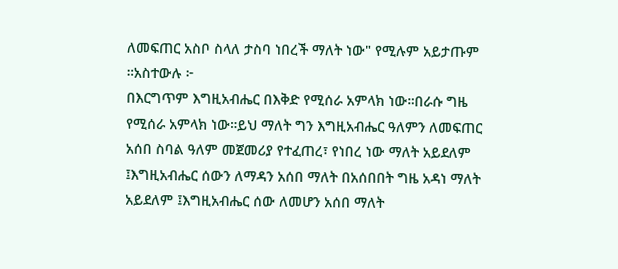ለመፍጠር አስቦ ስላለ ታስባ ነበረች ማለት ነው" የሚሉም አይታጡም ።አስተውሉ ፦
በእርግጥም እግዚአብሔር በእቅድ የሚሰራ አምላክ ነው።በራሱ ግዜ የሚሰራ አምላክ ነው።ይህ ማለት ግን እግዚአብሔር ዓለምን ለመፍጠር አሰበ ስባል ዓለም መጀመሪያ የተፈጠረ፣ የነበረ ነው ማለት አይደለም ፤እግዚአብሔር ሰውን ለማዳን አሰበ ማለት በአሰበበት ግዜ አዳነ ማለት አይደለም ፤እግዚአብሔር ሰው ለመሆን አሰበ ማለት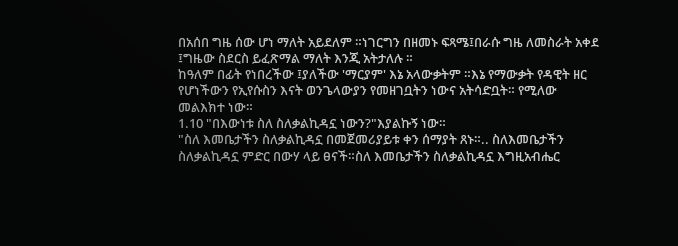በአሰበ ግዜ ሰው ሆነ ማለት አይደለም ።ነገርግን በዘመኑ ፍጻሜ፤በራሱ ግዜ ለመስራት አቀደ ፤ግዜው ስደርስ ይፈጽማል ማለት እንጂ አትታለሉ ።
ከዓለም በፊት የነበረችው ፤ያለችው 'ማርያም' እኔ አላውቃትም ።እኔ የማውቃት የዳዊት ዘር የሆነችውን የኢየሱስን እናት ወንጌላውያን የመዘገቧትን ነውና አትሳድቧት። የሚለው መልእክተ ነው።
1.10 "በእውነቱ ስለ ስለቃልኪዳኗ ነውን?"እያልኩኝ ነው።
"ስለ እመቤታችን ስለቃልኪዳኗ በመጀመሪያይቱ ቀን ሰማያት ጸኑ።.. ስለእመቤታችን ስለቃልኪዳኗ ምድር በውሃ ላይ ፀናች።ስለ እመቤታችን ስለቃልኪዳኗ እግዚአብሔር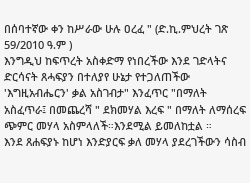በሰባተኛው ቀን ከሥራው ሁሉ ዐረፈ " (ድ.ኪ.ምህረት ገጽ 59/2010 ዓ.ም )
እንግዲህ ከፍጥረት አስቀድማ የነበረችው እንደ ገድላትና ድርሳናት ጸሓፍያን በተለያየ ሁኔታ የተጋለጠችው 'እግዚአብሔርን' ቃል አስገብታ" እንፈጥር "በማለት አስፈጥራ፤ በመጨረሻ " ደክመሃል እረፍ " በማለት ለማሰረፍ ጭምር መሃላ አስምላለች።እንደሚል ይመለከቷል ።
እንደ ጸሐፍያኑ ከሆነ እንድያርፍ ቃለ መሃላ ያደረገችውን ሳስብ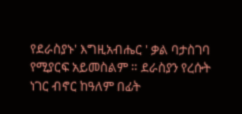የደራስያኑ' እግዚአብሔር ' ቃል ባታስገባ የሚያርፍ አይመስልም ። ደራስያን የረሱት ነገር ብኖር ከዓለም በፊት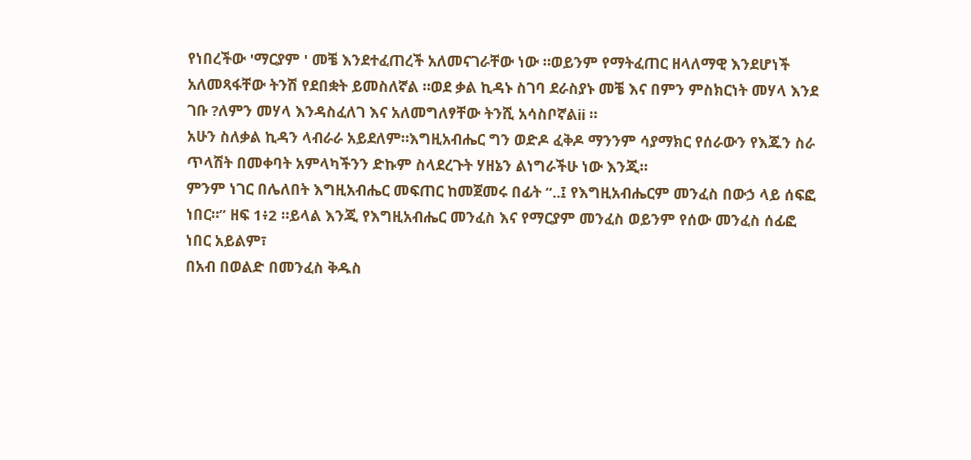የነበረችው 'ማርያም ' መቼ እንደተፈጠረች አለመናገራቸው ነው ።ወይንም የማትፈጠር ዘላለማዊ እንደሆነች አለመጻፋቸው ትንሽ የደበቋት ይመስለኛል ።ወደ ቃል ኪዳኑ ስገባ ደራስያኑ መቼ እና በምን ምስክርነት መሃላ እንደ ገቡ ?ለምን መሃላ እንዳስፈለገ እና አለመግለፃቸው ትንሺ አሳስቦኛልii ።
አሁን ስለቃል ኪዳን ላብራራ አይደለም።እግዚአብሔር ግን ወድዶ ፈቅዶ ማንንም ሳያማክር የሰራውን የእጁን ስራ ጥላሽት በመቀባት አምላካችንን ድኩም ስላደረጉት ሃዘኔን ልነግራችሁ ነው እንጂ።
ምንም ነገር በሌለበት እግዚአብሔር መፍጠር ከመጀመሩ በፊት “..፤ የእግዚአብሔርም መንፈስ በውኃ ላይ ሰፍፎ ነበር።” ዘፍ 1፥2 ።ይላል እንጂ የእግዚአብሔር መንፈስ እና የማርያም መንፈስ ወይንም የሰው መንፈስ ሰፊፎ ነበር አይልም፣
በአብ በወልድ በመንፈስ ቅዱስ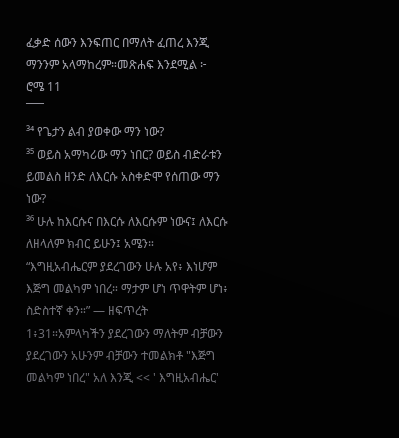ፈቃድ ሰውን እንፍጠር በማለት ፈጠረ እንጂ ማንንም አላማከረም።መጽሐፍ እንደሚል ፦
ሮሜ 11
¯¯¯
³⁴ የጌታን ልብ ያወቀው ማን ነው?
³⁵ ወይስ አማካሪው ማን ነበር? ወይስ ብድራቱን ይመልስ ዘንድ ለእርሱ አስቀድሞ የሰጠው ማን ነው?
³⁶ ሁሉ ከእርሱና በእርሱ ለእርሱም ነውና፤ ለእርሱ ለዘላለም ክብር ይሁን፤ አሜን።
“እግዚአብሔርም ያደረገውን ሁሉ አየ፥ እነሆም እጅግ መልካም ነበረ። ማታም ሆነ ጥዋትም ሆነ፥ ስድስተኛ ቀን።” — ዘፍጥረት 1፥31።አምላካችን ያደረገውን ማለትም ብቻውን ያደረገውን አሁንም ብቻውን ተመልክቶ "እጅግ መልካም ነበረ" አለ እንጂ << ' እግዚአብሔር'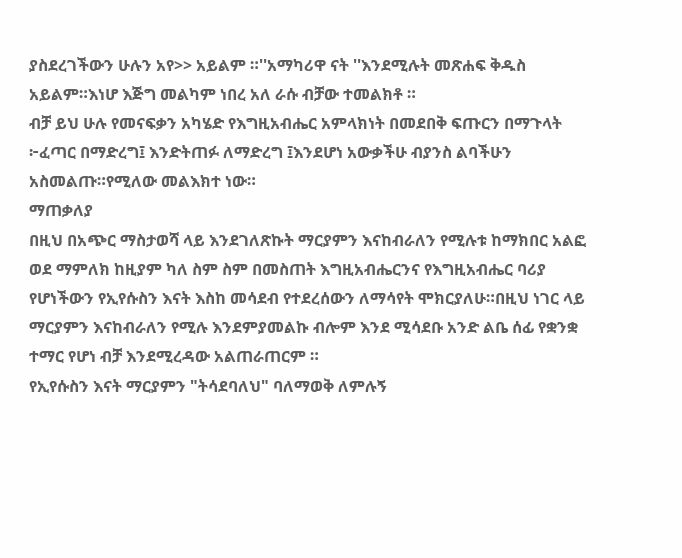ያስደረገችውን ሁሉን አየ>> አይልም ።''አማካሪዋ ናት ''እንደሚሉት መጽሐፍ ቅዱስ አይልም።እነሆ እጅግ መልካም ነበረ አለ ራሱ ብቻው ተመልክቶ ።
ብቻ ይህ ሁሉ የመናፍቃን አካሄድ የእግዚአብሔር አምላክነት በመደበቅ ፍጡርን በማጉላት ፦ፈጣር በማድረግ፤ እንድትጠፉ ለማድረግ ፤እንደሆነ አውቃችሁ ብያንስ ልባችሁን አስመልጡ።የሚለው መልእክተ ነው።
ማጠቃለያ
በዚህ በአጭር ማስታወሻ ላይ እንደገለጽኩት ማርያምን እናከብራለን የሚሉቱ ከማክበር አልፎ ወደ ማምለክ ከዚያም ካለ ስም ስም በመስጠት እግዚአብሔርንና የእግዚአብሔር ባሪያ የሆነችውን የኢየሱስን እናት እስከ መሳደብ የተደረሰውን ለማሳየት ሞክርያለሁ።በዚህ ነገር ላይ ማርያምን እናከብራለን የሚሉ እንደምያመልኩ ብሎም እንደ ሚሳደቡ አንድ ልቤ ሰፊ የቋንቋ ተማር የሆነ ብቻ እንደሚረዳው አልጠራጠርም ።
የኢየሱስን እናት ማርያምን "ትሳደባለህ" ባለማወቅ ለምሉኝ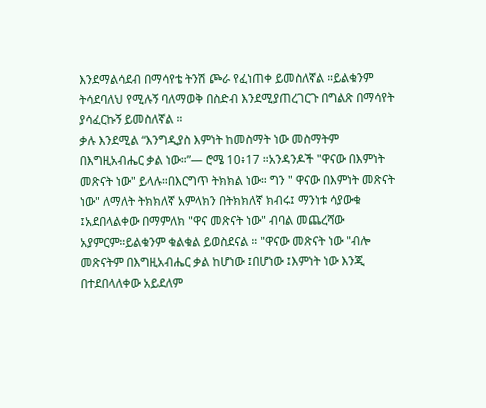እንደማልሳደብ በማሳየቴ ትንሽ ጮራ የፈነጠቀ ይመስለኛል ።ይልቁንም ትሳደባለህ የሚሉኝ ባለማወቅ በስድብ እንደሚያጠረገርጉ በግልጽ በማሳየት ያሳፈርኩኝ ይመስለኛል ።
ቃሉ እንደሚል “እንግዲያስ እምነት ከመስማት ነው መስማትም በእግዚአብሔር ቃል ነው።”— ሮሜ 10፥17 ።አንዳንዶች "ዋናው በእምነት መጽናት ነው" ይላሉ።በእርግጥ ትክክል ነው። ግን " ዋናው በእምነት መጽናት ነው" ለማለት ትክክለኛ አምላክን በትክክለኛ ክብሩ፤ ማንነቱ ሳያውቁ ፤አደበላልቀው በማምለክ "ዋና መጽናት ነው" ብባል መጨረሻው አያምርም።ይልቁንም ቁልቁል ይወስደናል ። "ዋናው መጽናት ነው "ብሎ መጽናትም በእግዚአብሔር ቃል ከሆነው ፤በሆነው ፤እምነት ነው እንጂ በተደበላለቀው አይደለም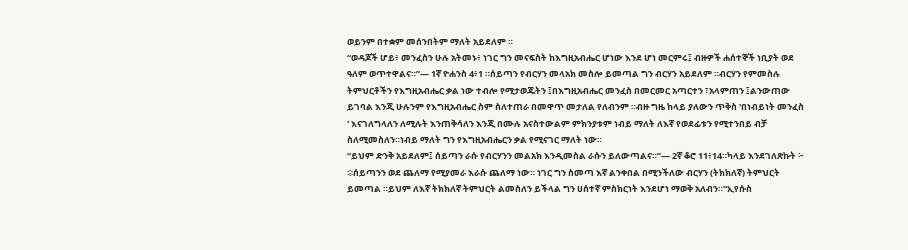ወይንም በተቋም መሰንበትም ማለት አይደለም ።
“ወዳጆች ሆይ፥ መንፈስን ሁሉ አትመኑ፥ ነገር ግን መናፍስት ከእግዚአብሔር ሆነው እንደ ሆነ መርምሩ፤ ብዙዎች ሐሰተኞች ነቢያት ወደ ዓለም ወጥተዋልና።”— 1ኛ ዮሐንስ 4፥1 ።ሰይጣን የብርሃን መላአክ መስሎ ይመጣል ግን ብርሃን አይደለም ።ብርሃን የምመስሉ ትምህርቶችን የእግዚአብሔር ቃል ነው ተብሎ የሚታወጁትን ፤በእግዚአብሔር መንፈስ በመርመር አጣርተን ፣አላምጠን ፤ልንውጠው ይገባል እንጂ ሁሉንም የእግዚአብሔር ስም ስለተጠራ በመዋጥ መታለል የለብንም ።ብዙ ግዜ ከላይ ያለውን ጥቅስ 'በነብይነት መንፈስ ' እናገለግላለን ለሚሉት እንጠቅሳለን እንጂ በሙሉ አናስተውልም ምክንያቱም ነብይ ማለት ለእኛ የወደፊቱን የሚተንበይ ብቻ ስለሚመስለን።ነብይ ማለት ግን የእግዚአብሔርን ቃል የሚናገር ማለት ነው።
“ይህም ድንቅ አይደለም፤ ሰይጣን ራሱ የብርሃንን መልአክ እንዲመስል ራሱን ይለውጣልና።”— 2ኛ ቆሮ 11፥14።ካላይ እንደገለጽኩት ፦
፨ሰይጣንን ወደ ጨለማ የሚያመራ እራሱ ጨለማ ነው። ነገር ግን ስመጣ እኛ ልንቀበል በሚንችለው ብርሃን (ትክክለኛ) ትምህርት ይመጣል ።ይህም ለእኛ ትክክለኛ ትምህርት ልመስለን ይችላል ግን ሀሰተኛ ምስክርነት እንደሆነ ማወቅ አለብን።"ኢየሱስ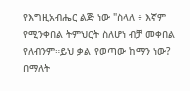የእግዚአብሔር ልጅ ነው "ስላለ ፥ እኛም የሚንቀበል ትምህርት ስለሆነ ብቻ መቀበል የለብንም።ይህ ቃል የወጣው ከማን ነው? በማለት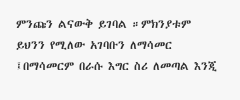ምንጩን ልናውቅ ይገባል ።ምክንያቱም ይህንን የሚለው አገባቡን ለማሳመር ፤በማሳመርም በራሱ እግር ስሪ ለመጣል እንጂ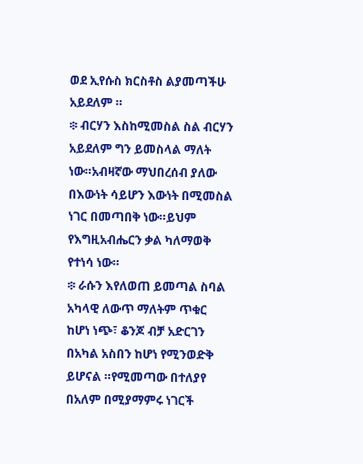ወደ ኢየሱስ ክርስቶስ ልያመጣችሁ አይደለም ።
፨ ብርሃን እስከሚመስል ስል ብርሃን አይደለም ግን ይመስላል ማለት ነው።አብዛኛው ማህበረሰብ ያለው በእውነት ሳይሆን እውነት በሚመስል ነገር በመጣበቅ ነው።ይህም የእግዚአብሔርን ቃል ካለማወቅ የተነሳ ነው።
፨ ራሱን እየለወጠ ይመጣል ስባል አካላዊ ለውጥ ማለትም ጥቁር ከሆነ ነጭ፣ ቆንጆ ብቻ አድርገን በአካል አስበን ከሆነ የሚንወድቅ ይሆናል ።የሚመጣው በተለያየ በአለም በሚያማምሩ ነገርች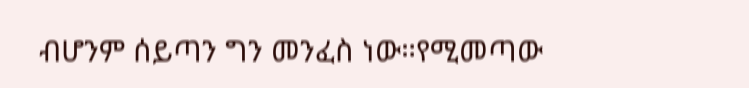ብሆንም ሰይጣን ግን መንፈስ ነው።የሚመጣው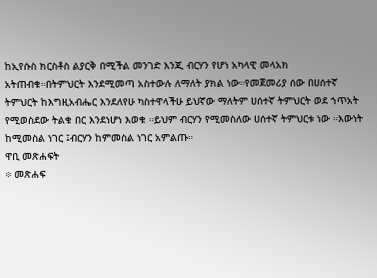ከኢየሱስ ክርስቶስ ልያርቅ በሚችል መንገድ እንጂ ብርሃን የሆነ አካላዊ መላአክ አትጠብቁ።በትምህርት እንደሚመጣ አስተውሉ ለማለት ያክል ነው።የመጀመሪያ ሰው በሀሰተኛ ትምህርት ከእግዚአብሔር እንደለየሁ ካስተዋላችሁ ይህኛው ማለትም ሀሰተኛ ትምህርት ወደ ኀጥአት የሚወስደው ትልቁ በር እንደነሆነ እወቁ ።ይህም ብርሃን የሚመስለው ሀሰተኛ ትምህርቱ ነው ።እውነት ከሚመስል ነገር ፤ብርሃን ከምመስል ነገር አምልጡ።
ዋቢ መጽሐፍት
፨ መጽሐፍ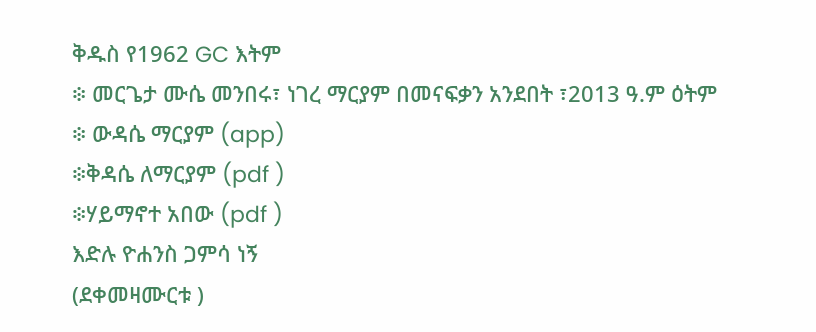ቅዱስ የ1962 GC እትም
፨ መርጌታ ሙሴ መንበሩ፣ ነገረ ማርያም በመናፍቃን አንደበት ፣2013 ዓ.ም ዕትም
፨ ውዳሴ ማርያም (app)
፨ቅዳሴ ለማርያም (pdf )
፨ሃይማኖተ አበው (pdf )
እድሉ ዮሐንስ ጋምሳ ነኝ
(ደቀመዛሙርቱ )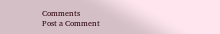Comments
Post a Comment